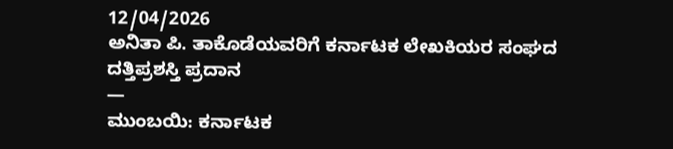12/04/2026
ಅನಿತಾ ಪಿ. ತಾಕೊಡೆಯವರಿಗೆ ಕರ್ನಾಟಕ ಲೇಖಕಿಯರ ಸಂಘದ ದತ್ತಿಪ್ರಶಸ್ತಿ ಪ್ರದಾನ
—
ಮುಂಬಯಿ: ಕರ್ನಾಟಕ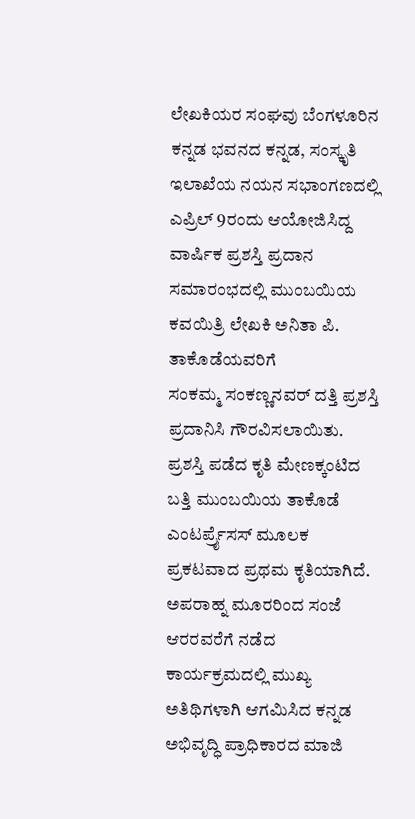ಲೇಖಕಿಯರ ಸಂಘವು ಬೆಂಗಳೂರಿನ ಕನ್ನಡ ಭವನದ ಕನ್ನಡ, ಸಂಸ್ಕೃತಿ ಇಲಾಖೆಯ ನಯನ ಸಭಾಂಗಣದಲ್ಲಿ ಎಪ್ರಿಲ್ 9ರಂದು ಆಯೋಜಿಸಿದ್ದ ವಾರ್ಷಿಕ ಪ್ರಶಸ್ತಿ ಪ್ರದಾನ ಸಮಾರಂಭದಲ್ಲಿ ಮುಂಬಯಿಯ ಕವಯಿತ್ರಿ ಲೇಖಕಿ ಅನಿತಾ ಪಿ. ತಾಕೊಡೆಯವರಿಗೆ
ಸಂಕಮ್ಮ ಸಂಕಣ್ಣನವರ್ ದತ್ತಿ ಪ್ರಶಸ್ತಿ ಪ್ರದಾನಿಸಿ ಗೌರವಿಸಲಾಯಿತು. ಪ್ರಶಸ್ತಿ ಪಡೆದ ಕೃತಿ ಮೇಣಕ್ಕಂಟಿದ ಬತ್ತಿ ಮುಂಬಯಿಯ ತಾಕೊಡೆ ಎಂಟರ್ಪ್ರೈಸಸ್ ಮೂಲಕ ಪ್ರಕಟವಾದ ಪ್ರಥಮ ಕೃತಿಯಾಗಿದೆ.
ಅಪರಾಹ್ನ ಮೂರರಿಂದ ಸಂಜೆ ಆರರವರೆಗೆ ನಡೆದ ಕಾರ್ಯಕ್ರಮದಲ್ಲಿ ಮುಖ್ಯ ಅತಿಥಿಗಳಾಗಿ ಆಗಮಿಸಿದ ಕನ್ನಡ ಅಭಿವೃದ್ಧಿ ಪ್ರಾಧಿಕಾರದ ಮಾಜಿ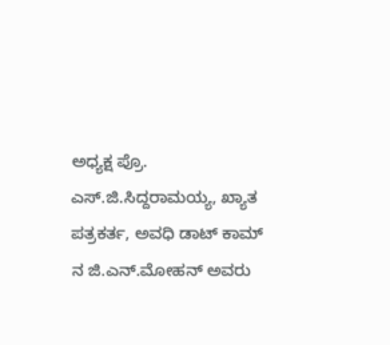ಅಧ್ಯಕ್ಷ ಪ್ರೊ. ಎಸ್.ಜಿ.ಸಿದ್ದರಾಮಯ್ಯ, ಖ್ಯಾತ ಪತ್ರಕರ್ತ, ಅವಧಿ ಡಾಟ್ ಕಾಮ್ ನ ಜಿ.ಎನ್.ಮೋಹನ್ ಅವರು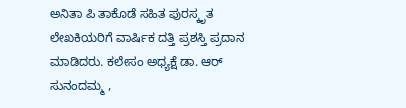ಅನಿತಾ ಪಿ ತಾಕೊಡೆ ಸಹಿತ ಪುರಸ್ಕೃತ ಲೇಖಕಿಯರಿಗೆ ವಾರ್ಷಿಕ ದತ್ತಿ ಪ್ರಶಸ್ತಿ ಪ್ರದಾನ ಮಾಡಿದರು. ಕಲೇಸಂ ಅಧ್ಯಕ್ಷೆ ಡಾ. ಆರ್ ಸುನಂದಮ್ಮ ,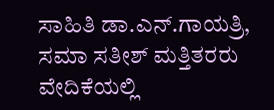ಸಾಹಿತಿ ಡಾ.ಎನ್.ಗಾಯತ್ರಿ, ಸಮಾ ಸತೀಶ್ ಮತ್ತಿತರರು ವೇದಿಕೆಯಲ್ಲಿ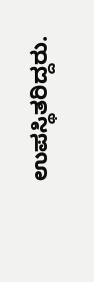ಉಪಸ್ಥಿತರಿದ್ದರು.